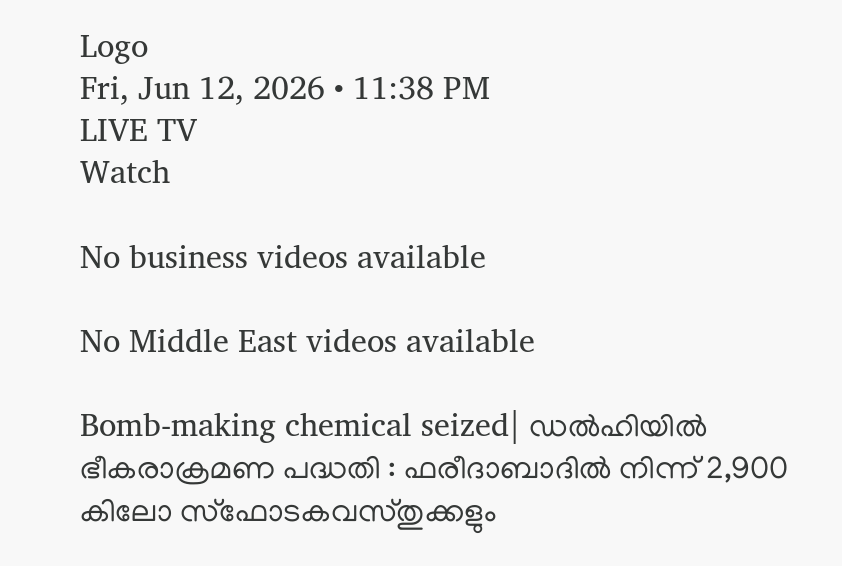Logo
Fri, Jun 12, 2026 • 11:38 PM
LIVE TV
Watch

No business videos available

No Middle East videos available

Bomb-making chemical seized| ഡല്‍ഹിയില്‍ ഭീകരാക്രമണ പദ്ധതി : ഫരീദാബാദില്‍ നിന്ന് 2,900 കിലോ സ്‌ഫോടകവസ്തുക്കളും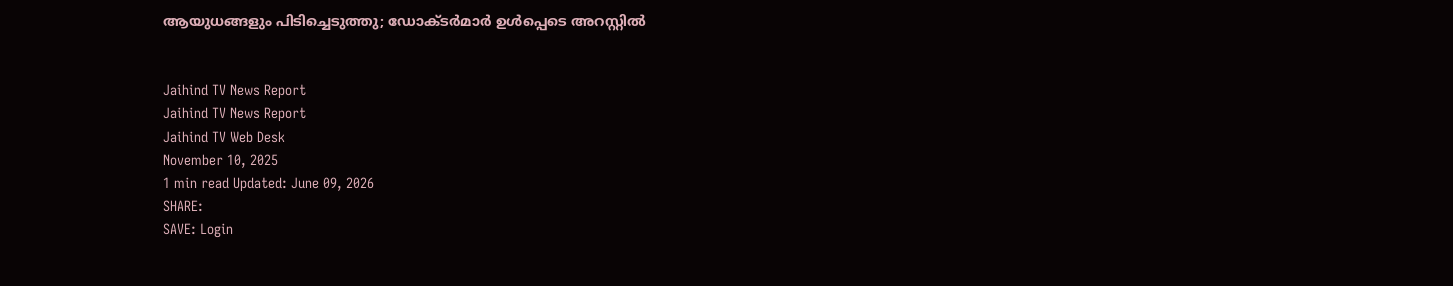ആയുധങ്ങളും പിടിച്ചെടുത്തു; ഡോക്ടര്‍മാര്‍ ഉള്‍പ്പെടെ അറസ്റ്റില്‍


Jaihind TV News Report
Jaihind TV News Report
Jaihind TV Web Desk
November 10, 2025
1 min read Updated: June 09, 2026
SHARE:
SAVE: Login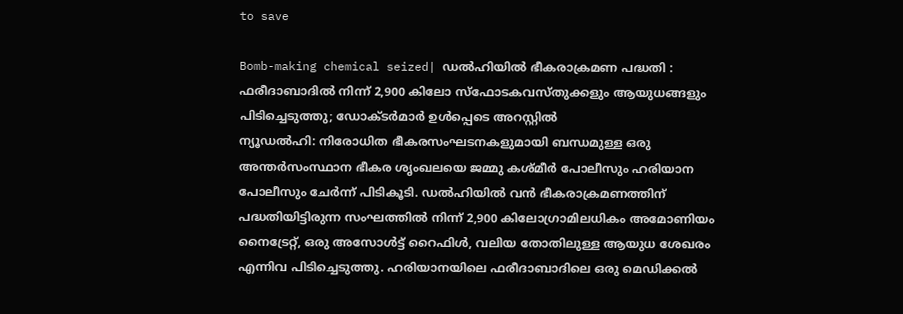to save

Bomb-making chemical seized| ഡല്‍ഹിയില്‍ ഭീകരാക്രമണ പദ്ധതി : ഫരീദാബാദില്‍ നിന്ന് 2,900 കിലോ സ്‌ഫോടകവസ്തുക്കളും ആയുധങ്ങളും പിടിച്ചെടുത്തു; ഡോക്ടര്‍മാര്‍ ഉള്‍പ്പെടെ അറസ്റ്റില്‍
ന്യൂഡല്‍ഹി: നിരോധിത ഭീകരസംഘടനകളുമായി ബന്ധമുള്ള ഒരു അന്തര്‍സംസ്ഥാന ഭീകര ശൃംഖലയെ ജമ്മു കശ്മീര്‍ പോലീസും ഹരിയാന പോലീസും ചേര്‍ന്ന് പിടികൂടി. ഡല്‍ഹിയില്‍ വന്‍ ഭീകരാക്രമണത്തിന് പദ്ധതിയിട്ടിരുന്ന സംഘത്തില്‍ നിന്ന് 2,900 കിലോഗ്രാമിലധികം അമോണിയം നൈട്രേറ്റ്, ഒരു അസോള്‍ട്ട് റൈഫിള്‍, വലിയ തോതിലുള്ള ആയുധ ശേഖരം എന്നിവ പിടിച്ചെടുത്തു. ഹരിയാനയിലെ ഫരീദാബാദിലെ ഒരു മെഡിക്കല്‍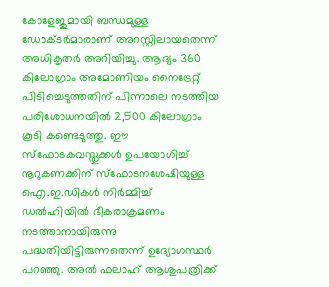കോളേജുമായി ബന്ധമുള്ള ഡോക്ടര്‍മാരാണ് അറസ്റ്റിലായതെന്ന് അധികൃതര്‍ അറിയിച്ചു. ആദ്യം 360 കിലോഗ്രാം അമോണിയം നൈട്രേറ്റ് പിടിച്ചെടുത്തതിന് പിന്നാലെ നടത്തിയ പരിശോധനയില്‍ 2,500 കിലോഗ്രാം കൂടി കണ്ടെടുത്തു. ഈ സ്‌ഫോടകവസ്തുക്കള്‍ ഉപയോഗിച്ച് നൂറുകണക്കിന് സ്‌ഫോടനശേഷിയുള്ള ഐ.ഇ.ഡികള്‍ നിര്‍മ്മിച്ച് ഡല്‍ഹിയില്‍ ഭീകരാക്രമണം നടത്താനായിരുന്നു പദ്ധതിയിട്ടിരുന്നതെന്ന് ഉദ്യോഗസ്ഥര്‍ പറഞ്ഞു. അല്‍ ഫലാഹ് ആശുപത്രിക്ക്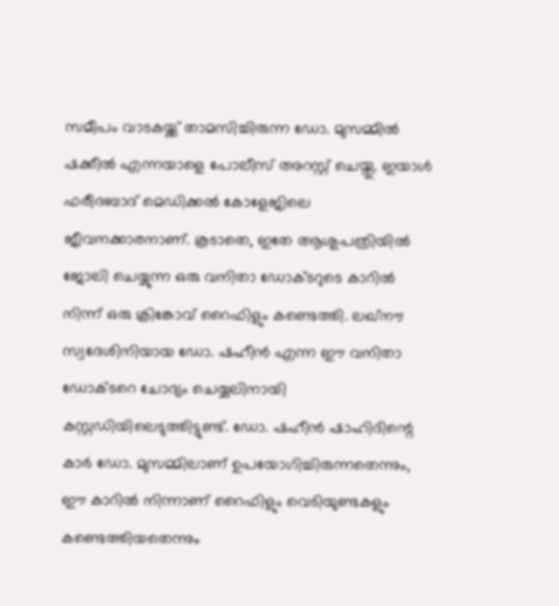സമീപം വാടകയ്ക്ക് താമസിച്ചിരുന്ന ഡോ. മുസമ്മില്‍ ഷക്കീല്‍ എന്നയാളെ പോലീസ് അറസ്റ്റ് ചെയ്തു. ഇയാള്‍ ഫരീദബാദ് മെഡിക്കല്‍ കോളേജിലെ ജീവനക്കാരനാണ്. കൂടാതെ, ഇതേ ആശുപത്രിയില്‍ ജോലി ചെയ്യുന്ന ഒരു വനിതാ ഡോക്ടറുടെ കാറില്‍ നിന്ന് ഒരു ക്രിങ്കോവ് റൈഫിളും കണ്ടെത്തി. ലഖ്നൗ സ്വദേശിനിയായ ഡോ. ഷഹീന്‍ എന്ന ഈ വനിതാ ഡോക്ടറെ ചോദ്യം ചെയ്യലിനായി കസ്റ്റഡിയിലെടുത്തിട്ടുണ്ട്. ഡോ. ഷഹീന്‍ ഷാഹിദിന്റെ കാര്‍ ഡോ. മുസമ്മിലാണ് ഉപയോഗിച്ചിരുന്നതെന്നും, ഈ കാറില്‍ നിന്നാണ് റൈഫിളും വെടിയുണ്ടകളും കണ്ടെത്തിയതെന്നും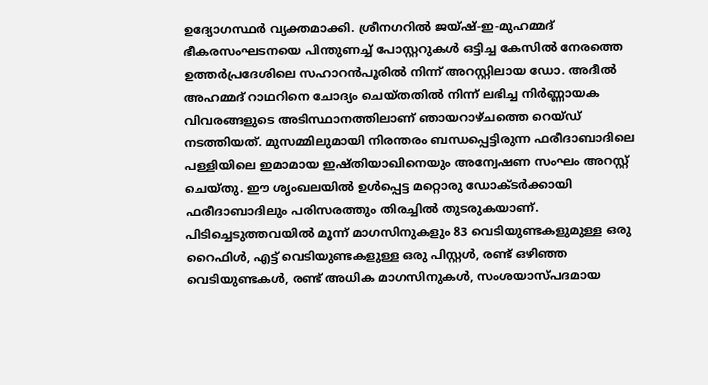ഉദ്യോഗസ്ഥര്‍ വ്യക്തമാക്കി. ശ്രീനഗറില്‍ ജയ്ഷ്-ഇ-മുഹമ്മദ് ഭീകരസംഘടനയെ പിന്തുണച്ച് പോസ്റ്ററുകള്‍ ഒട്ടിച്ച കേസില്‍ നേരത്തെ ഉത്തര്‍പ്രദേശിലെ സഹാറന്‍പൂരില്‍ നിന്ന് അറസ്റ്റിലായ ഡോ. അദീല്‍ അഹമ്മദ് റാഥറിനെ ചോദ്യം ചെയ്തതില്‍ നിന്ന് ലഭിച്ച നിര്‍ണ്ണായക വിവരങ്ങളുടെ അടിസ്ഥാനത്തിലാണ് ഞായറാഴ്ചത്തെ റെയ്ഡ് നടത്തിയത്. മുസമ്മിലുമായി നിരന്തരം ബന്ധപ്പെട്ടിരുന്ന ഫരീദാബാദിലെ പള്ളിയിലെ ഇമാമായ ഇഷ്തിയാഖിനെയും അന്വേഷണ സംഘം അറസ്റ്റ് ചെയ്തു. ഈ ശൃംഖലയില്‍ ഉള്‍പ്പെട്ട മറ്റൊരു ഡോക്ടര്‍ക്കായി ഫരീദാബാദിലും പരിസരത്തും തിരച്ചില്‍ തുടരുകയാണ്. പിടിച്ചെടുത്തവയില്‍ മൂന്ന് മാഗസിനുകളും 83 വെടിയുണ്ടകളുമുള്ള ഒരു റൈഫിള്‍, എട്ട് വെടിയുണ്ടകളുള്ള ഒരു പിസ്റ്റള്‍, രണ്ട് ഒഴിഞ്ഞ വെടിയുണ്ടകള്‍, രണ്ട് അധിക മാഗസിനുകള്‍, സംശയാസ്പദമായ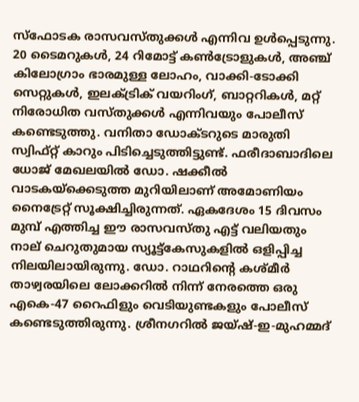സ്‌ഫോടക രാസവസ്തുക്കള്‍ എന്നിവ ഉള്‍പ്പെടുന്നു. 20 ടൈമറുകള്‍, 24 റിമോട്ട് കണ്‍ട്രോളുകള്‍, അഞ്ച് കിലോഗ്രാം ഭാരമുള്ള ലോഹം, വാക്കി-ടോക്കി സെറ്റുകള്‍, ഇലക്ട്രിക് വയറിംഗ്, ബാറ്ററികള്‍, മറ്റ് നിരോധിത വസ്തുക്കള്‍ എന്നിവയും പോലീസ് കണ്ടെടുത്തു. വനിതാ ഡോക്ടറുടെ മാരുതി സ്വിഫ്റ്റ് കാറും പിടിച്ചെടുത്തിട്ടുണ്ട്. ഫരീദാബാദിലെ ധോജ് മേഖലയില്‍ ഡോ. ഷക്കീല്‍ വാടകയ്ക്കെടുത്ത മുറിയിലാണ് അമോണിയം നൈട്രേറ്റ് സൂക്ഷിച്ചിരുന്നത്. ഏകദേശം 15 ദിവസം മുമ്പ് എത്തിച്ച ഈ രാസവസ്തു എട്ട് വലിയതും നാല് ചെറുതുമായ സ്യൂട്ട്‌കേസുകളില്‍ ഒളിപ്പിച്ച നിലയിലായിരുന്നു. ഡോ. റാഥറിന്റെ കശ്മീര്‍ താഴ്വരയിലെ ലോക്കറില്‍ നിന്ന് നേരത്തെ ഒരു എകെ-47 റൈഫിളും വെടിയുണ്ടകളും പോലീസ് കണ്ടെടുത്തിരുന്നു. ശ്രീനഗറില്‍ ജയ്ഷ്-ഇ-മുഹമ്മദ്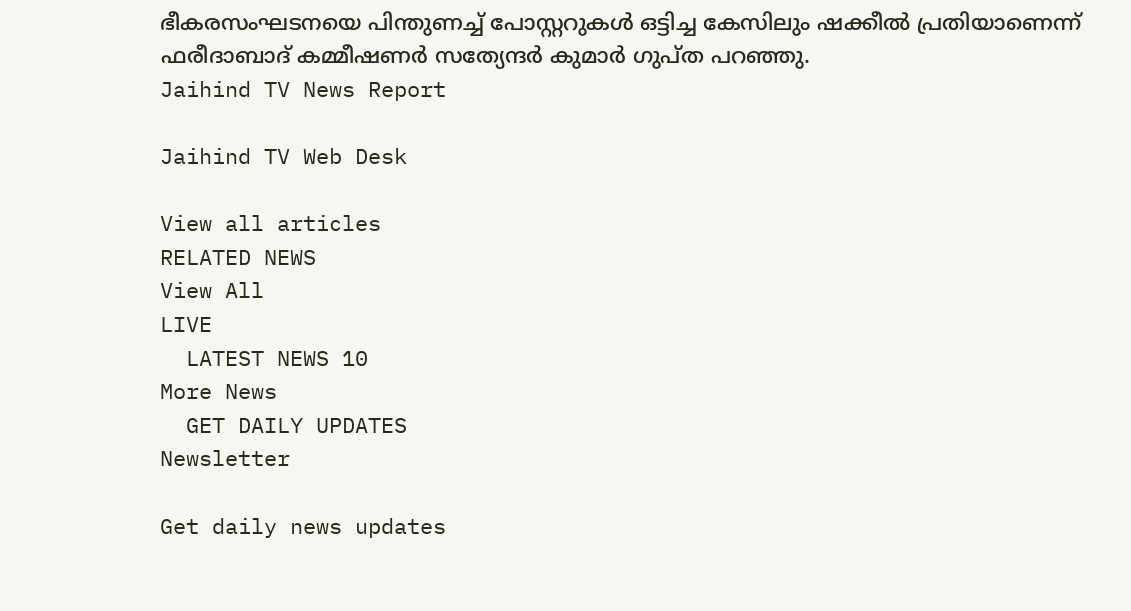ഭീകരസംഘടനയെ പിന്തുണച്ച് പോസ്റ്ററുകള്‍ ഒട്ടിച്ച കേസിലും ഷക്കീല്‍ പ്രതിയാണെന്ന് ഫരീദാബാദ് കമ്മീഷണര്‍ സത്യേന്ദര്‍ കുമാര്‍ ഗുപ്ത പറഞ്ഞു.
Jaihind TV News Report

Jaihind TV Web Desk

View all articles
RELATED NEWS
View All
LIVE
  LATEST NEWS 10
More News
  GET DAILY UPDATES
Newsletter

Get daily news updates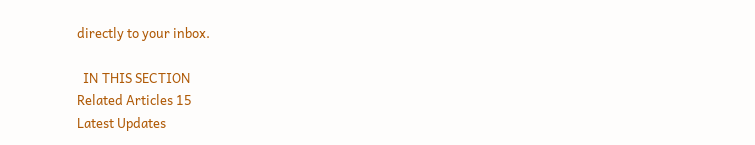directly to your inbox.

  IN THIS SECTION
Related Articles 15
Latest Updates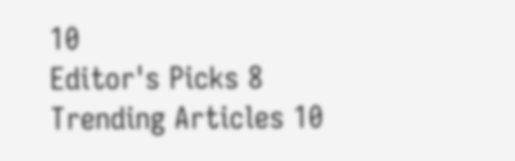10
Editor's Picks 8
Trending Articles 10